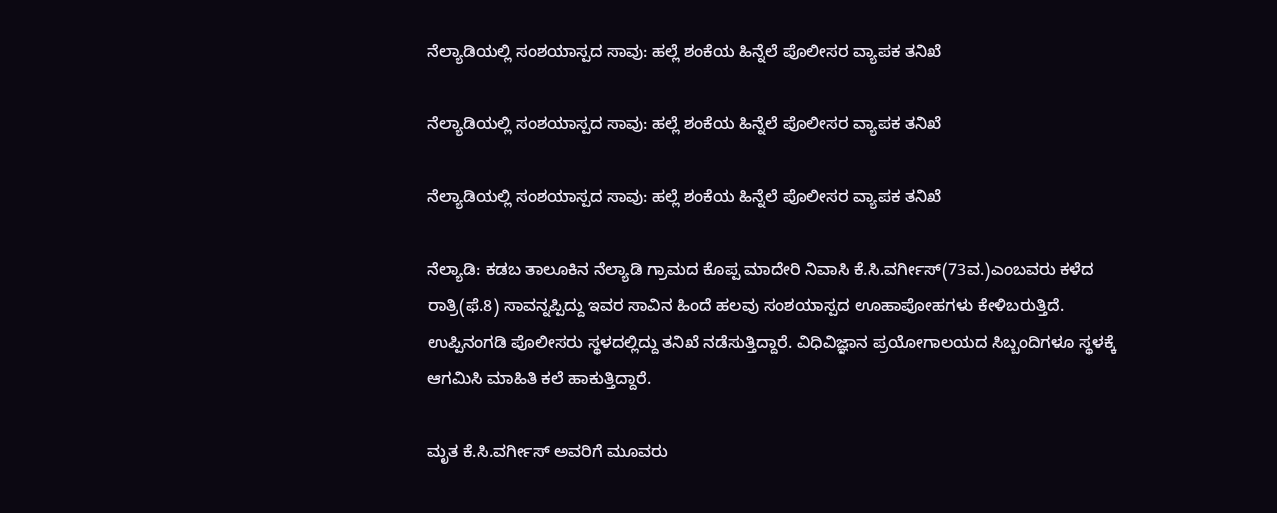ನೆಲ್ಯಾಡಿಯಲ್ಲಿ ಸಂಶಯಾಸ್ಪದ ಸಾವು: ಹಲ್ಲೆ ಶಂಕೆಯ ಹಿನ್ನೆಲೆ ಪೊಲೀಸರ ವ್ಯಾಪಕ ತನಿಖೆ

ನೆಲ್ಯಾಡಿಯಲ್ಲಿ ಸಂಶಯಾಸ್ಪದ ಸಾವು: ಹಲ್ಲೆ ಶಂಕೆಯ ಹಿನ್ನೆಲೆ ಪೊಲೀಸರ ವ್ಯಾಪಕ ತನಿಖೆ

ನೆಲ್ಯಾಡಿಯಲ್ಲಿ ಸಂಶಯಾಸ್ಪದ ಸಾವು: ಹಲ್ಲೆ ಶಂಕೆಯ ಹಿನ್ನೆಲೆ ಪೊಲೀಸರ ವ್ಯಾಪಕ ತನಿಖೆ

ನೆಲ್ಯಾಡಿ: ಕಡಬ ತಾಲೂಕಿನ ನೆಲ್ಯಾಡಿ ಗ್ರಾಮದ ಕೊಪ್ಪ ಮಾದೇರಿ ನಿವಾಸಿ ಕೆ.ಸಿ.ವರ್ಗೀಸ್(73ವ.)ಎಂಬವರು ಕಳೆದ ರಾತ್ರಿ(ಫೆ.8) ಸಾವನ್ನಪ್ಪಿದ್ದು ಇವರ ಸಾವಿನ ಹಿಂದೆ ಹಲವು ಸಂಶಯಾಸ್ಪದ ಊಹಾಪೋಹಗಳು ಕೇಳಿಬರುತ್ತಿದೆ. ಉಪ್ಪಿನಂಗಡಿ ಪೊಲೀಸರು ಸ್ಥಳದಲ್ಲಿದ್ದು ತನಿಖೆ ನಡೆಸುತ್ತಿದ್ದಾರೆ. ವಿಧಿವಿಜ್ಞಾನ ಪ್ರಯೋಗಾಲಯದ ಸಿಬ್ಬಂದಿಗಳೂ ಸ್ಥಳಕ್ಕೆ ಆಗಮಿಸಿ ಮಾಹಿತಿ ಕಲೆ ಹಾಕುತ್ತಿದ್ದಾರೆ.

ಮೃತ ಕೆ.ಸಿ.ವರ್ಗೀಸ್ ಅವರಿಗೆ ಮೂವರು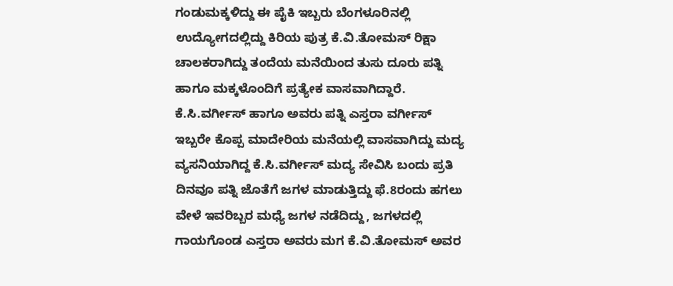ಗಂಡುಮಕ್ಕಳಿದ್ದು ಈ ಪೈಕಿ ಇಬ್ಬರು ಬೆಂಗಳೂರಿನಲ್ಲಿ ಉದ್ಯೋಗದಲ್ಲಿದ್ದು ಕಿರಿಯ ಪುತ್ರ ಕೆ.ವಿ.ತೋಮಸ್ ರಿಕ್ಷಾ ಚಾಲಕರಾಗಿದ್ದು ತಂದೆಯ ಮನೆಯಿಂದ ತುಸು ದೂರು ಪತ್ನಿ ಹಾಗೂ ಮಕ್ಕಳೊಂದಿಗೆ ಪ್ರತ್ಯೇಕ ವಾಸವಾಗಿದ್ದಾರೆ. ಕೆ.ಸಿ.ವರ್ಗೀಸ್ ಹಾಗೂ ಅವರು ಪತ್ನಿ ಎಸ್ತರಾ ವರ್ಗೀಸ್ ಇಬ್ಬರೇ ಕೊಪ್ಪ ಮಾದೇರಿಯ ಮನೆಯಲ್ಲಿ ವಾಸವಾಗಿದ್ದು ಮದ್ಯ ವ್ಯಸನಿಯಾಗಿದ್ದ ಕೆ.ಸಿ.ವರ್ಗೀಸ್ ಮದ್ಯ ಸೇವಿಸಿ ಬಂದು ಪ್ರತಿ ದಿನವೂ ಪತ್ನಿ ಜೊತೆಗೆ ಜಗಳ ಮಾಡುತ್ತಿದ್ದು ಫೆ.8ರಂದು ಹಗಲು ವೇಳೆ ಇವರಿಬ್ಬರ ಮಧ್ಯೆ ಜಗಳ ನಡೆದಿದ್ದು, ಜಗಳದಲ್ಲಿ ಗಾಯಗೊಂಡ ಎಸ್ತರಾ ಅವರು ಮಗ ಕೆ.ವಿ.ತೋಮಸ್ ಅವರ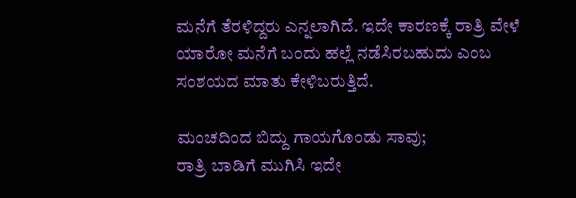ಮನೆಗೆ ತೆರಳಿದ್ದರು ಎನ್ನಲಾಗಿದೆ. ಇದೇ ಕಾರಣಕ್ಕೆ ರಾತ್ರಿ ವೇಳೆ ಯಾರೋ ಮನೆಗೆ ಬಂದು ಹಲ್ಲೆ ನಡೆಸಿರಬಹುದು ಎಂಬ ಸಂಶಯದ ಮಾತು ಕೇಳಿಬರುತ್ತಿದೆ.

ಮಂಚದಿಂದ ಬಿದ್ದು ಗಾಯಗೊಂಡು ಸಾವು;
ರಾತ್ರಿ ಬಾಡಿಗೆ ಮುಗಿಸಿ ಇದೇ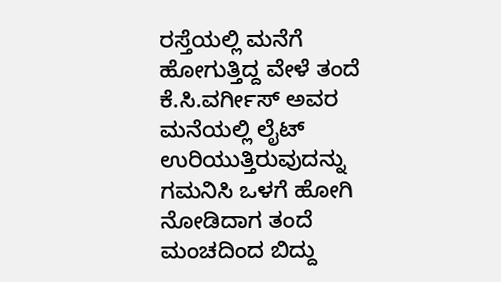ರಸ್ತೆಯಲ್ಲಿ ಮನೆಗೆ ಹೋಗುತ್ತಿದ್ದ ವೇಳೆ ತಂದೆ ಕೆ.ಸಿ.ವರ್ಗೀಸ್ ಅವರ ಮನೆಯಲ್ಲಿ ಲೈಟ್ ಉರಿಯುತ್ತಿರುವುದನ್ನು ಗಮನಿಸಿ ಒಳಗೆ ಹೋಗಿ ನೋಡಿದಾಗ ತಂದೆ ಮಂಚದಿಂದ ಬಿದ್ದು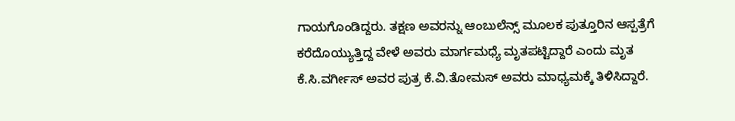ಗಾಯಗೊಂಡಿದ್ದರು. ತಕ್ಷಣ ಅವರನ್ನು ಆಂಬುಲೆನ್ಸ್ ಮೂಲಕ ಪುತ್ತೂರಿನ ಆಸ್ಪತ್ರೆಗೆ ಕರೆದೊಯ್ಯುತ್ತಿದ್ದ ವೇಳೆ ಅವರು ಮಾರ್ಗಮಧ್ಯೆ ಮೃತಪಟ್ಟಿದ್ದಾರೆ ಎಂದು ಮೃತ ಕೆ.ಸಿ.ವರ್ಗೀಸ್ ಅವರ ಪುತ್ರ ಕೆ.ವಿ.ತೋಮಸ್ ಅವರು ಮಾಧ್ಯಮಕ್ಕೆ ತಿಳಿಸಿದ್ದಾರೆ.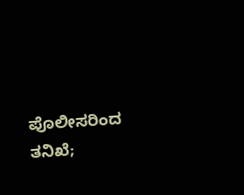ಪೊಲೀಸರಿಂದ ತನಿಖೆ;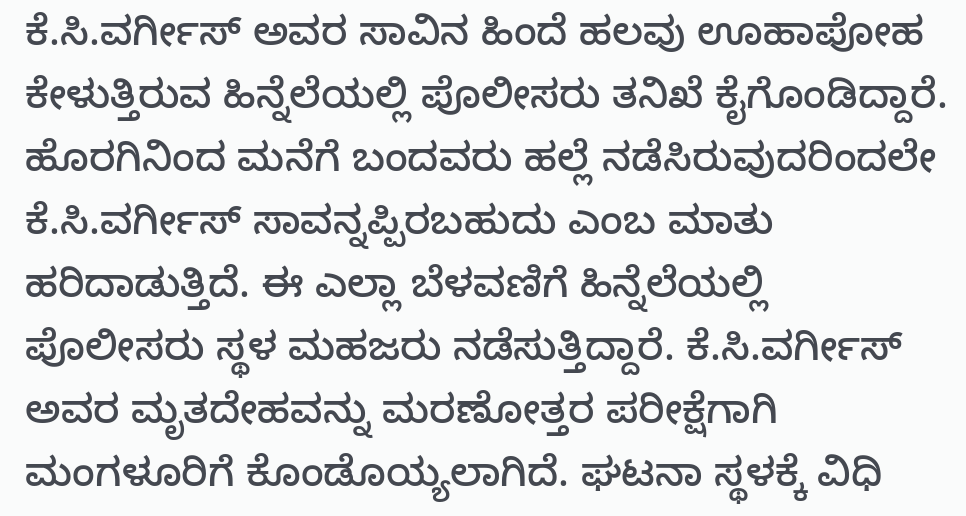ಕೆ.ಸಿ.ವರ್ಗೀಸ್ ಅವರ ಸಾವಿನ ಹಿಂದೆ ಹಲವು ಊಹಾಪೋಹ ಕೇಳುತ್ತಿರುವ ಹಿನ್ನೆಲೆಯಲ್ಲಿ ಪೊಲೀಸರು ತನಿಖೆ ಕೈಗೊಂಡಿದ್ದಾರೆ. ಹೊರಗಿನಿಂದ ಮನೆಗೆ ಬಂದವರು ಹಲ್ಲೆ ನಡೆಸಿರುವುದರಿಂದಲೇ ಕೆ.ಸಿ.ವರ್ಗೀಸ್ ಸಾವನ್ನಪ್ಪಿರಬಹುದು ಎಂಬ ಮಾತು ಹರಿದಾಡುತ್ತಿದೆ. ಈ ಎಲ್ಲಾ ಬೆಳವಣಿಗೆ ಹಿನ್ನೆಲೆಯಲ್ಲಿ ಪೊಲೀಸರು ಸ್ಥಳ ಮಹಜರು ನಡೆಸುತ್ತಿದ್ದಾರೆ. ಕೆ.ಸಿ.ವರ್ಗೀಸ್ ಅವರ ಮೃತದೇಹವನ್ನು ಮರಣೋತ್ತರ ಪರೀಕ್ಷೆಗಾಗಿ ಮಂಗಳೂರಿಗೆ ಕೊಂಡೊಯ್ಯಲಾಗಿದೆ. ಘಟನಾ ಸ್ಥಳಕ್ಕೆ ವಿಧಿ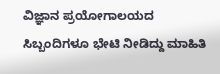ವಿಜ್ಞಾನ ಪ್ರಯೋಗಾಲಯದ ಸಿಬ್ಬಂದಿಗಳೂ ಭೇಟಿ ನೀಡಿದ್ದು ಮಾಹಿತಿ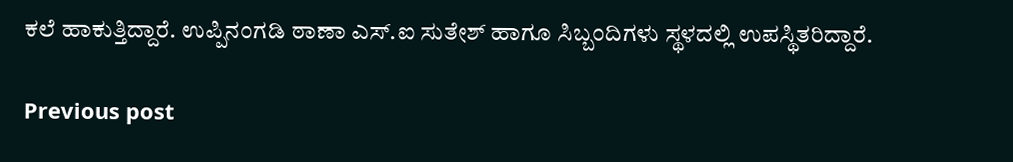ಕಲೆ ಹಾಕುತ್ತಿದ್ದಾರೆ. ಉಪ್ಪಿನಂಗಡಿ ಠಾಣಾ ಎಸ್.ಐ ಸುತೇಶ್ ಹಾಗೂ ಸಿಬ್ಬಂದಿಗಳು ಸ್ಥಳದಲ್ಲಿ ಉಪಸ್ಥಿತರಿದ್ದಾರೆ.

Previous post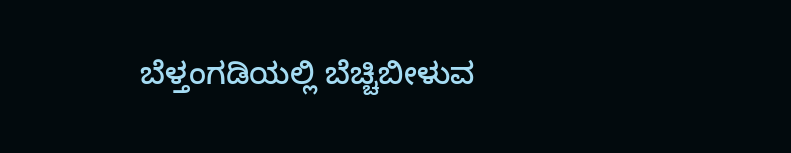ಬೆಳ್ತಂಗಡಿಯಲ್ಲಿ ಬೆಚ್ಚಿಬೀಳುವ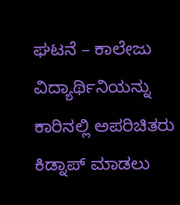ಘಟನೆ – ಕಾಲೇಜು ವಿದ್ಯಾರ್ಥಿನಿಯನ್ನು ಕಾರಿನಲ್ಲಿ ಅಪರಿಚಿತರು ಕಿಡ್ನಾಪ್ ಮಾಡಲು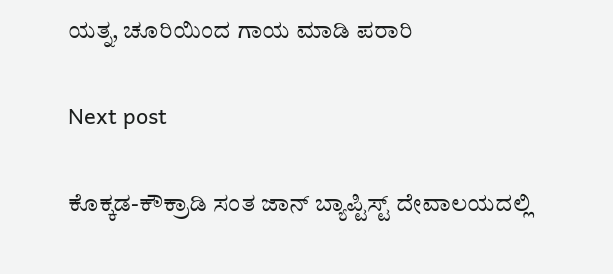ಯತ್ನ, ಚೂರಿಯಿಂದ ಗಾಯ ಮಾಡಿ ಪರಾರಿ

Next post

ಕೊಕ್ಕಡ-ಕೌಕ್ರಾಡಿ ಸಂತ ಜಾನ್ ಬ್ಯಾಪ್ಟಿಸ್ಟ್ ದೇವಾಲಯದಲ್ಲಿ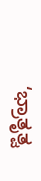‘ಭ್ರಾತೃತ್ವ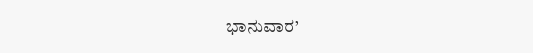ಭಾನುವಾರ’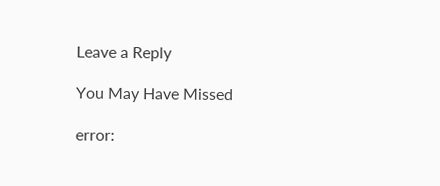Leave a Reply

You May Have Missed

error: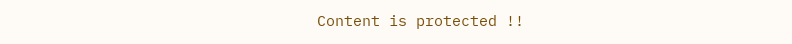Content is protected !!